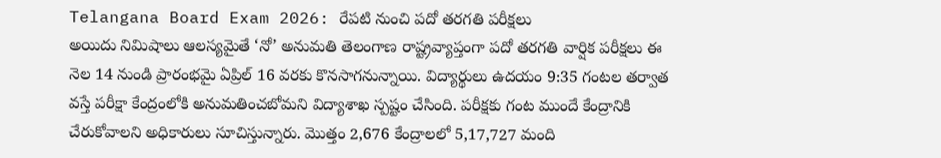Telangana Board Exam 2026: రేపటి నుంచి పదో తరగతి పరీక్షలు
అయిదు నిమిషాలు ఆలస్యమైతే ‘నో’ అనుమతి తెలంగాణ రాష్ట్రవ్యాప్తంగా పదో తరగతి వార్షిక పరీక్షలు ఈ నెల 14 నుండి ప్రారంభమై ఏప్రిల్ 16 వరకు కొనసాగనున్నాయి. విద్యార్థులు ఉదయం 9:35 గంటల తర్వాత వస్తే పరీక్షా కేంద్రంలోకి అనుమతించబోమని విద్యాశాఖ స్పష్టం చేసింది. పరీక్షకు గంట ముందే కేంద్రానికి చేరుకోవాలని అధికారులు సూచిస్తున్నారు. మొత్తం 2,676 కేంద్రాలలో 5,17,727 మంది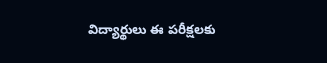విద్యార్థులు ఈ పరీక్షలకు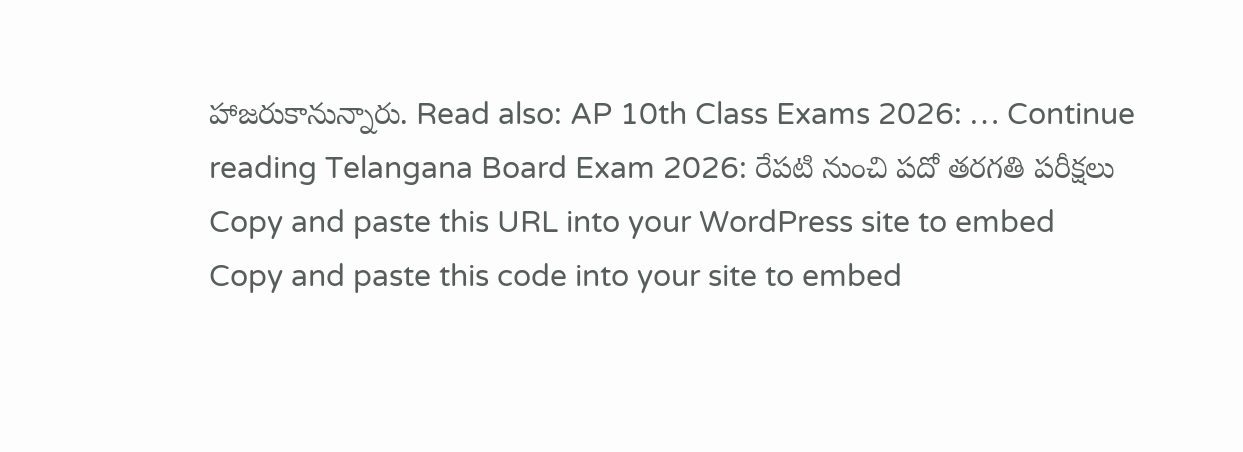హాజరుకానున్నారు. Read also: AP 10th Class Exams 2026: … Continue reading Telangana Board Exam 2026: రేపటి నుంచి పదో తరగతి పరీక్షలు
Copy and paste this URL into your WordPress site to embed
Copy and paste this code into your site to embed